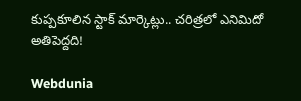కుప్పకూలిన స్టాక్ మార్కెట్లు.. చరిత్రలో ఎనిమిదో అతిపెద్దది!

Webdunia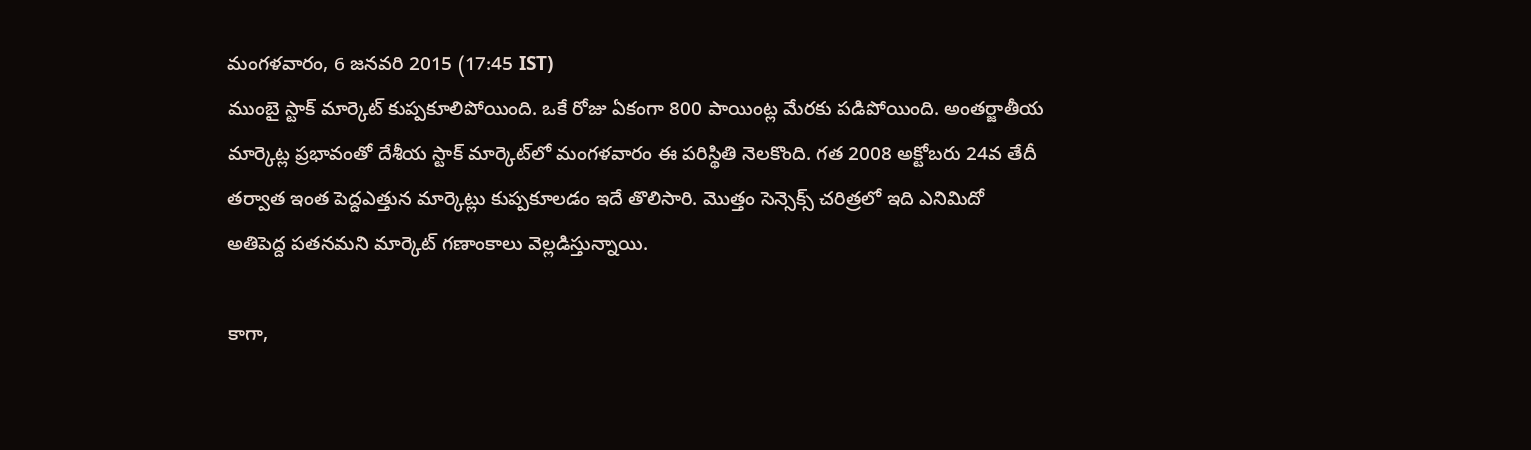మంగళవారం, 6 జనవరి 2015 (17:45 IST)
ముంబై స్టాక్ మార్కెట్ కుప్పకూలిపోయింది. ఒకే రోజు ఏకంగా 800 పాయింట్ల మేరకు పడిపోయింది. అంతర్జాతీయ మార్కెట్ల ప్రభావంతో దేశీయ స్టాక్ మార్కెట్‌లో మంగళవారం ఈ పరిస్థితి నెలకొంది. గత 2008 అక్టోబరు 24వ తేదీ తర్వాత ఇంత పెద్దఎత్తున మార్కెట్లు కుప్పకూలడం ఇదే తొలిసారి. మొత్తం సెన్సెక్స్ చరిత్రలో ఇది ఎనిమిదో అతిపెద్ద పతనమని మార్కెట్ గణాంకాలు వెల్లడిస్తున్నాయి.

కాగా,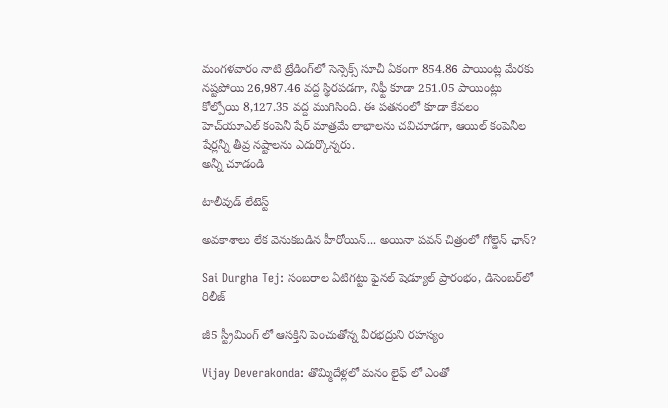మంగళవారం నాటి ట్రేడింగ్‌లో సెన్సెక్స్ సూచీ ఏకంగా 854.86 పాయింట్ల మేరకు నష్టపోయి 26,987.46 వద్ద స్థిరపడగా, నిఫ్టీ కూడా 251.05 పాయింట్లు కోల్పోయి 8,127.35 వద్ద ముగిసింది. ఈ పతనంలో కూడా కేవలం హెచ్‌యూఎల్ కంపెనీ షేర్ మాత్రమే లాభాలను చవిచూడగా, ఆయిల్ కంపెనీల షేర్లన్నీ తీవ్ర నష్టాలను ఎదుర్కొన్నరు.
అన్నీ చూడండి

టాలీవుడ్ లేటెస్ట్

అవకాశాలు లేక వెనుకబడిన హీరోయిన్... అయినా పవన్ చిత్రంలో గోల్డెన్ ఛాన్?

Sai Durgha Tej: సంబరాల ఏటిగట్టు ఫైనల్ షెడ్యూల్ ప్రారంభం, డిసెంబర్‌లో రిలీజ్

జీ5 స్ట్రీమింగ్ లో ఆస‌క్తిని పెంచుతోన్న వీరభద్రుని రహస్యం

Vijay Deverakonda: తొమ్మిదేళ్లలో మనం లైఫ్ లో ఎంతో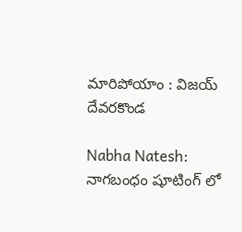మారిపోయాం : విజయ్ దేవరకొండ

Nabha Natesh: నాగబంధం షూటింగ్ లో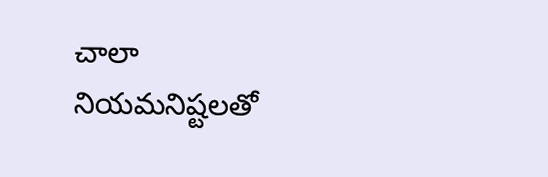చాలా నియమనిష్టలతో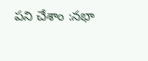పని చేశాం :నభా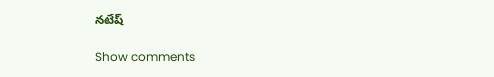నటేష్

Show comments